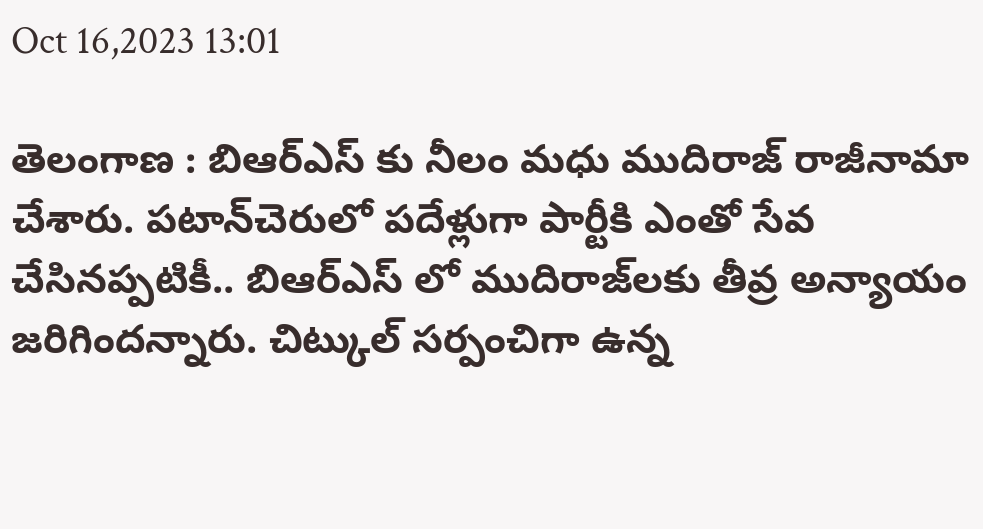Oct 16,2023 13:01

తెలంగాణ : బిఆర్‌ఎస్‌ కు నీలం మధు ముదిరాజ్‌ రాజీనామా చేశారు. పటాన్‌చెరులో పదేళ్లుగా పార్టీకి ఎంతో సేవ చేసినప్పటికీ.. బిఆర్‌ఎస్‌ లో ముదిరాజ్‌లకు తీవ్ర అన్యాయం జరిగిందన్నారు. చిట్కుల్‌ సర్పంచిగా ఉన్న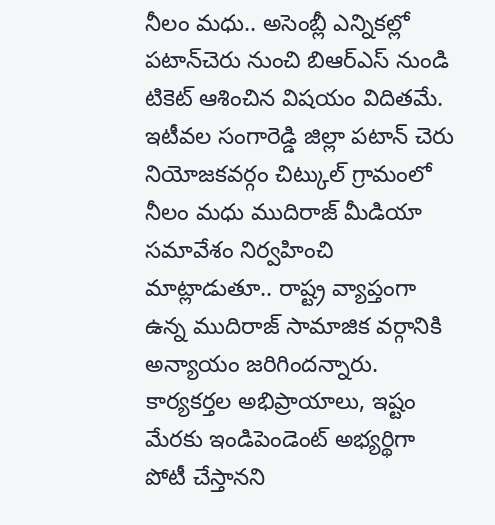నీలం మధు.. అసెంబ్లీ ఎన్నికల్లో పటాన్‌చెరు నుంచి బిఆర్‌ఎస్‌ నుండి టికెట్‌ ఆశించిన విషయం విదితమే. ఇటీవల సంగారెడ్డి జిల్లా పటాన్‌ చెరు నియోజకవర్గం చిట్కుల్‌ గ్రామంలో నీలం మధు ముదిరాజ్‌ మీడియా సమావేశం నిర్వహించి మాట్లాడుతూ.. రాష్ట్ర వ్యాప్తంగా ఉన్న ముదిరాజ్‌ సామాజిక వర్గానికి అన్యాయం జరిగిందన్నారు. కార్యకర్తల అభిప్రాయాలు, ఇష్టం మేరకు ఇండిపెండెంట్‌ అభ్యర్థిగా పోటీ చేస్తానని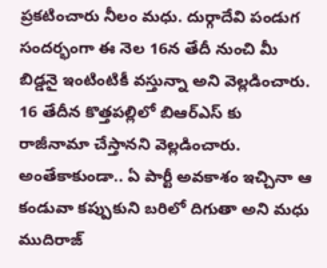ప్రకటించారు నీలం మధు. దుర్గాదేవి పండుగ సందర్భంగా ఈ నెల 16న తేదీ నుంచి మీ బిడ్డనై ఇంటింటికీ వస్తున్నా అని వెల్లడించారు. 16 తేదీన కొత్తపల్లిలో బిఆర్‌ఎస్‌ కు రాజీనామా చేస్తానని వెల్లడించారు. అంతేకాకుండా.. ఏ పార్టీ అవకాశం ఇచ్చినా ఆ కండువా కప్పుకుని బరిలో దిగుతా అని మధు ముదిరాజ్‌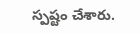స్పష్టం చేశారు.